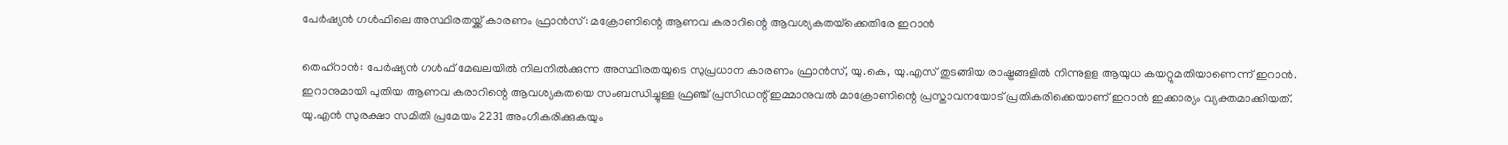പേര്‍ഷ്യന്‍ ഗള്‍ഫിലെ അസ്ഥിരതയ്ക്ക് കാരണം ഫ്രാന്‍സ്: മക്രോണിന്റെ ആണവ കരാറിന്റെ ആവശ്യകതയ്‌ക്കെതിരേ ഇറാന്‍

തെഹ്റാന്‍: പേര്‍ഷ്യന്‍ ഗള്‍ഫ് മേഖലയില്‍ നിലനില്‍ക്കുന്ന അസ്ഥിരതയുടെ സുപ്രധാന കാരണം ഫ്രാന്‍സ്, യു.കെ, യു.എസ് തുടങ്ങിയ രാഷ്ട്രങ്ങളില്‍ നിന്നുളള ആയുധ കയറ്റുമതിയാണെന്ന് ഇറാന്‍. ഇറാനുമായി പുതിയ ആണവ കരാറിന്റെ ആവശ്യകതയെ സംബന്ധിച്ചുള്ള ഫ്രഞ്ച് പ്രസിഡന്റ് ഇമ്മാനുവല്‍ മാക്രോണിന്റെ പ്രസ്താവനയോട് പ്രതികരിക്കെയാണ് ഇറാന്‍ ഇക്കാര്യം വ്യക്തമാക്കിയത്. യു.എന്‍ സുരക്ഷാ സമിതി പ്രമേയം 2231 അംഗീകരിക്കുകയും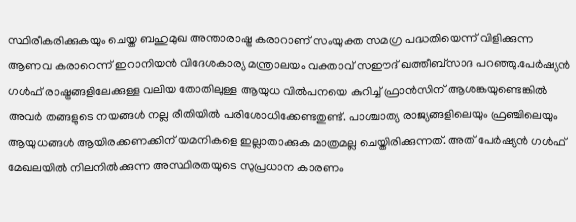സ്ഥിരീകരിക്കുകയും ചെയ്ത ബഹുമുഖ അന്താരാഷ്ട്ര കരാറാണ് സംയുക്ത സമഗ്ര പദ്ധതിയെന്ന് വിളിക്കുന്ന ആണവ കരാറെന്ന് ഇറാനിയന്‍ വിദേശകാര്യ മന്ത്രാലയം വക്താവ് സഈദ് ഖത്തീബ്സാദ പറഞ്ഞു.പേര്‍ഷ്യന്‍ ഗള്‍ഫ് രാഷ്ട്രങ്ങളിലേക്കുള്ള വലിയ തോതിലുള്ള ആയുധ വില്‍പനയെ കുറിച്ച് ഫ്രാന്‍സിന് ആശങ്കയുണ്ടെങ്കില്‍ അവര്‍ തങ്ങളുടെ നയങ്ങള്‍ നല്ല രീതിയില്‍ പരിശോധിക്കേണ്ടതുണ്ട്. പാശ്ചാത്യ രാജ്യങ്ങളിലെയും ഫ്രഞ്ചിലെയും ആയുധങ്ങള്‍ ആയിരക്കണക്കിന് യമനികളെ ഇല്ലാതാക്കുക മാത്രമല്ല ചെയ്തിരിക്കുന്നത്. അത് പേര്‍ഷ്യന്‍ ഗള്‍ഫ് മേഖലയില്‍ നിലനില്‍ക്കുന്ന അസ്ഥിരതയുടെ സുപ്രധാന കാരണം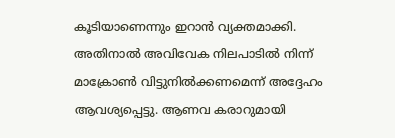കൂടിയാണെന്നും ഇറാന്‍ വ്യക്തമാക്കി. അതിനാല്‍ അവിവേക നിലപാടില്‍ നിന്ന് മാക്രോണ്‍ വിട്ടുനില്‍ക്കണമെന്ന് അദ്ദേഹം ആവശ്യപ്പെട്ടു. ആണവ കരാറുമായി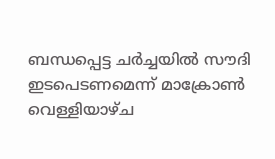ബന്ധപ്പെട്ട ചര്‍ച്ചയില്‍ സൗദി ഇടപെടണമെന്ന് മാക്രോണ്‍ വെള്ളിയാഴ്ച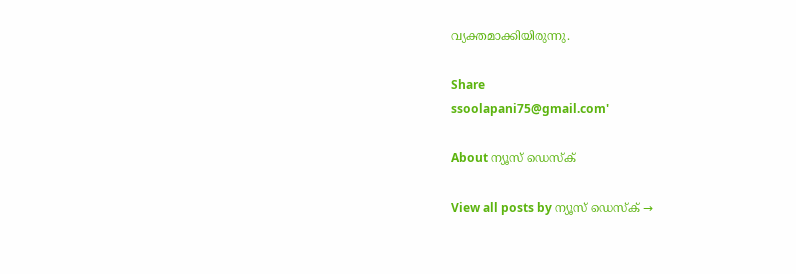വ്യക്തമാക്കിയിരുന്നു.

Share
ssoolapani75@gmail.com'

About ന്യൂസ് ഡെസ്ക്

View all posts by ന്യൂസ് ഡെസ്ക് →